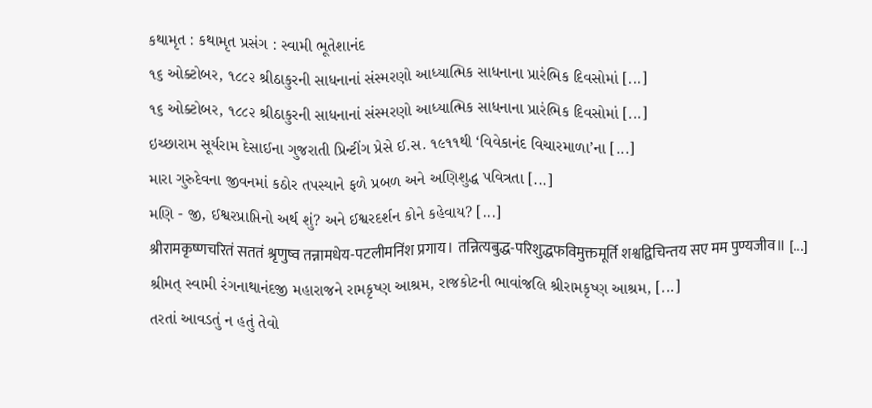કથામૃત : કથામૃત પ્રસંગ : સ્વામી ભૂતેશાનંદ
૧૬ ઓક્ટોબર, ૧૮૮૨ શ્રીઠાકુરની સાધનાનાં સંસ્મરણો આધ્યાત્મિક સાધનાના પ્રારંભિક દિવસોમાં [...]
૧૬ ઓક્ટોબર, ૧૮૮૨ શ્રીઠાકુરની સાધનાનાં સંસ્મરણો આધ્યાત્મિક સાધનાના પ્રારંભિક દિવસોમાં [...]
ઇચ્છારામ સૂર્યરામ દેસાઈના ગુજરાતી પ્રિન્ટીંગ પ્રેસે ઈ.સ. ૧૯૧૧થી ‘વિવેકાનંદ વિચારમાળા’ના [...]
મારા ગુરુદેવના જીવનમાં કઠોર તપસ્યાને ફળે પ્રબળ અને અણિશુદ્ધ પવિત્રતા [...]
મણિ - જી, ઈશ્વરપ્રાપ્તિનો અર્થ શું? અને ઈશ્વરદર્શન કોને કહેવાય? [...]
श्रीरामकृष्णचरितं सततं श्रृणुष्व तन्नामधेय-पटलीमनिंश प्रगाय। तन्नित्यबुद्ध-परिशुद्धफविमुक्तमूर्ति शश्वद्विचिन्तय सए मम पुण्यजीव॥ [...]
શ્રીમત્ સ્વામી રંગનાથાનંદજી મહારાજને રામકૃષ્ણ આશ્રમ, રાજકોટની ભાવાંજલિ શ્રીરામકૃષ્ણ આશ્રમ, [...]
તરતાં આવડતું ન હતું તેવો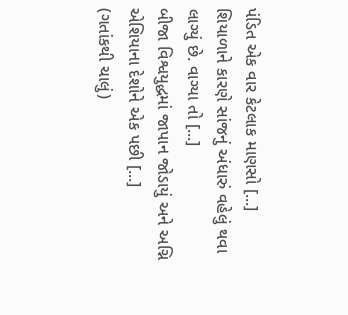પંડિત એક વાર કેટલાક માણસો [...]
શિયાળાને કારણે સાંજનું અંધારું વહેલું થવા લાગ્યું છે. વાગ્યા તો [...]
બીજા વિશ્વયુદ્ધમાં જાપાન જોડાયું અને અગ્નિ એશિયાના દેશોને એક પછી [...]
(ગતાંકથી ચાલું)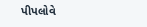પીપલોવે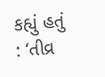કહ્યું હતું : ‘તીવ્ર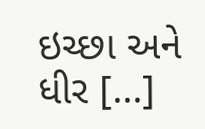ઇચ્છા અને ધીર [...]